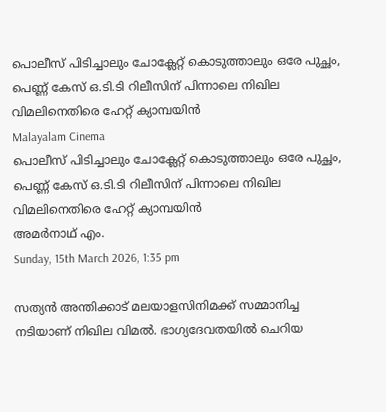പൊലീസ് പിടിച്ചാലും ചോക്ലേറ്റ് കൊടുത്താലും ഒരേ പുച്ഛം, പെണ്ണ് കേസ് ഒ.ടി.ടി റിലീസിന് പിന്നാലെ നിഖില വിമലിനെതിരെ ഹേറ്റ് ക്യാമ്പയിന്‍
Malayalam Cinema
പൊലീസ് പിടിച്ചാലും ചോക്ലേറ്റ് കൊടുത്താലും ഒരേ പുച്ഛം, പെണ്ണ് കേസ് ഒ.ടി.ടി റിലീസിന് പിന്നാലെ നിഖില വിമലിനെതിരെ ഹേറ്റ് ക്യാമ്പയിന്‍
അമര്‍നാഥ് എം.
Sunday, 15th March 2026, 1:35 pm

സത്യന്‍ അന്തിക്കാട് മലയാളസിനിമക്ക് സമ്മാനിച്ച നടിയാണ് നിഖില വിമല്‍. ഭാഗ്യദേവതയില്‍ ചെറിയ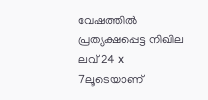വേഷത്തില്‍ പ്രത്യക്ഷപ്പെട്ട നിഖില ലവ് 24 x 7ലൂടെയാണ്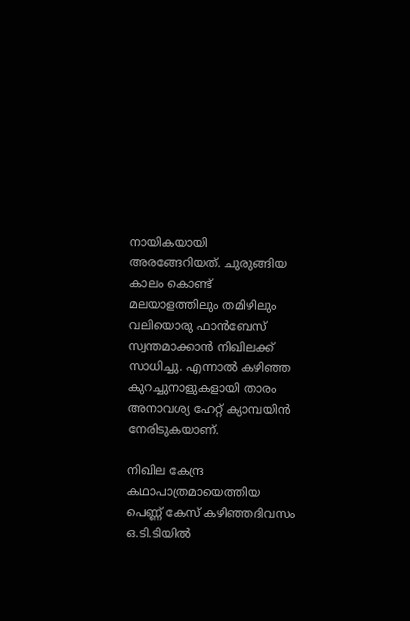നായികയായി അരങ്ങേറിയത്. ചുരുങ്ങിയ കാലം കൊണ്ട് മലയാളത്തിലും തമിഴിലും വലിയൊരു ഫാന്‍ബേസ് സ്വന്തമാക്കാന്‍ നിഖിലക്ക് സാധിച്ചു. എന്നാല്‍ കഴിഞ്ഞ കുറച്ചുനാളുകളായി താരം അനാവശ്യ ഹേറ്റ് ക്യാമ്പയിന്‍ നേരിടുകയാണ്.

നിഖില കേന്ദ്ര കഥാപാത്രമായെത്തിയ പെണ്ണ് കേസ് കഴിഞ്ഞദിവസം ഒ.ടി.ടിയില്‍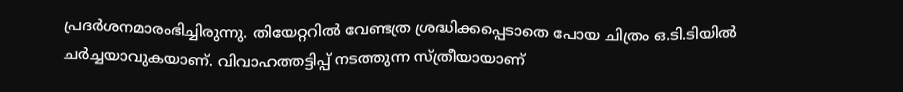പ്രദര്‍ശനമാരംഭിച്ചിരുന്നു. തിയേറ്ററില്‍ വേണ്ടത്ര ശ്രദ്ധിക്കപ്പെടാതെ പോയ ചിത്രം ഒ.ടി.ടിയില്‍ ചര്‍ച്ചയാവുകയാണ്. വിവാഹത്തട്ടിപ്പ് നടത്തുന്ന സ്ത്രീയായാണ്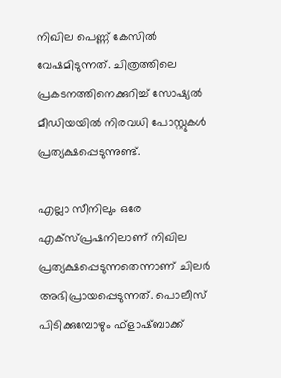നിഖില പെണ്ണ് കേസില്‍ വേഷമിടുന്നത്. ചിത്രത്തിലെ പ്രകടനത്തിനെക്കുറിച്ച് സോഷ്യല്‍ മീഡിയയില്‍ നിരവധി പോസ്റ്റുകള്‍ പ്രത്യക്ഷപ്പെടുന്നുണ്ട്.

എല്ലാ സീനിലും ഒരേ എക്‌സ്പ്രഷനിലാണ് നിഖില പ്രത്യക്ഷപ്പെടുന്നതെന്നാണ് ചിലര്‍ അഭിപ്രായപ്പെടുന്നത്. പൊലീസ് പിടിക്കുമ്പോഴും ഫ്‌ളാഷ്ബാക്ക്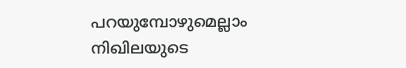പറയുമ്പോഴുമെല്ലാം നിഖിലയുടെ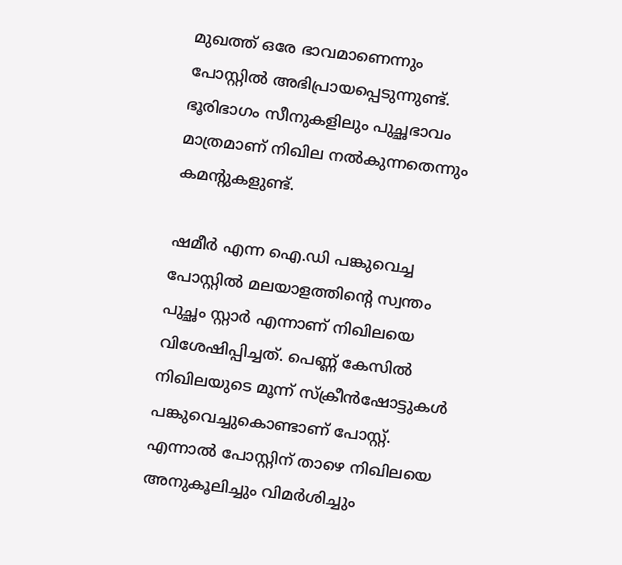മുഖത്ത് ഒരേ ഭാവമാണെന്നും പോസ്റ്റില്‍ അഭിപ്രായപ്പെടുന്നുണ്ട്. ഭൂരിഭാഗം സീനുകളിലും പുച്ഛഭാവം മാത്രമാണ് നിഖില നല്‍കുന്നതെന്നും കമന്റുകളുണ്ട്.

ഷമീര്‍ എന്ന ഐ.ഡി പങ്കുവെച്ച പോസ്റ്റില്‍ മലയാളത്തിന്റെ സ്വന്തം പുച്ഛം സ്റ്റാര്‍ എന്നാണ് നിഖിലയെ വിശേഷിപ്പിച്ചത്. പെണ്ണ് കേസില്‍ നിഖിലയുടെ മൂന്ന് സ്‌ക്രീന്‍ഷോട്ടുകള്‍ പങ്കുവെച്ചുകൊണ്ടാണ് പോസ്റ്റ്. എന്നാല്‍ പോസ്റ്റിന് താഴെ നിഖിലയെ അനുകൂലിച്ചും വിമര്‍ശിച്ചും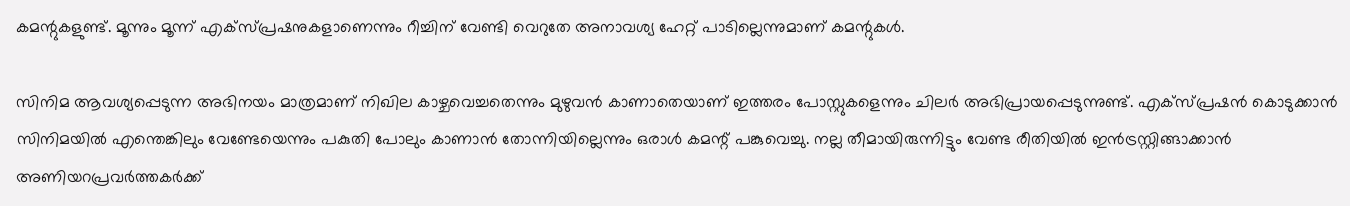കമന്റുകളുണ്ട്. മൂന്നും മൂന്ന് എക്‌സ്പ്രഷനുകളാണെന്നും റീച്ചിന് വേണ്ടി വെറുതേ അനാവശ്യ ഹേറ്റ് പാടില്ലെന്നുമാണ് കമന്റുകള്‍.

സിനിമ ആവശ്യപ്പെടുന്ന അഭിനയം മാത്രമാണ് നിഖില കാഴ്ചവെച്ചതെന്നും മുഴുവന്‍ കാണാതെയാണ് ഇത്തരം പോസ്റ്റുകളെന്നും ചിലര്‍ അഭിപ്രായപ്പെടുന്നുണ്ട്. എക്‌സ്പ്രഷന്‍ കൊടുക്കാന്‍ സിനിമയില്‍ എന്തെങ്കിലും വേണ്ടേയെന്നും പകുതി പോലും കാണാന്‍ തോന്നിയില്ലെന്നും ഒരാള്‍ കമന്റ് പങ്കുവെച്ചു. നല്ല തീമായിരുന്നിട്ടും വേണ്ട രീതിയില്‍ ഇന്‍ട്രസ്റ്റിങ്ങാക്കാന്‍ അണിയറപ്രവര്‍ത്തകര്‍ക്ക്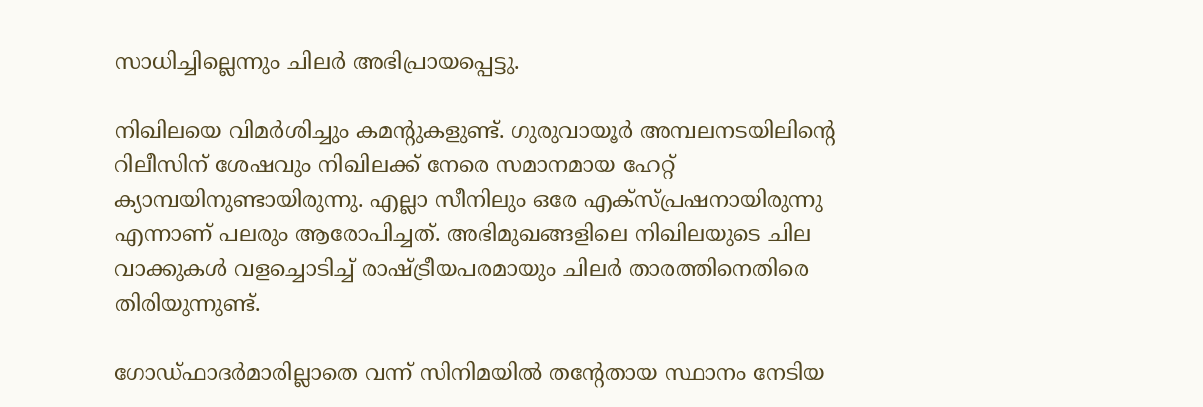സാധിച്ചില്ലെന്നും ചിലര്‍ അഭിപ്രായപ്പെട്ടു.

നിഖിലയെ വിമര്‍ശിച്ചും കമന്റുകളുണ്ട്. ഗുരുവായൂര്‍ അമ്പലനടയിലിന്റെ റിലീസിന് ശേഷവും നിഖിലക്ക് നേരെ സമാനമായ ഹേറ്റ് ക്യാമ്പയിനുണ്ടായിരുന്നു. എല്ലാ സീനിലും ഒരേ എക്‌സ്പ്രഷനായിരുന്നു എന്നാണ് പലരും ആരോപിച്ചത്. അഭിമുഖങ്ങളിലെ നിഖിലയുടെ ചില വാക്കുകള്‍ വളച്ചൊടിച്ച് രാഷ്ട്രീയപരമായും ചിലര്‍ താരത്തിനെതിരെ തിരിയുന്നുണ്ട്.

ഗോഡ്ഫാദര്‍മാരില്ലാതെ വന്ന് സിനിമയില്‍ തന്റേതായ സ്ഥാനം നേടിയ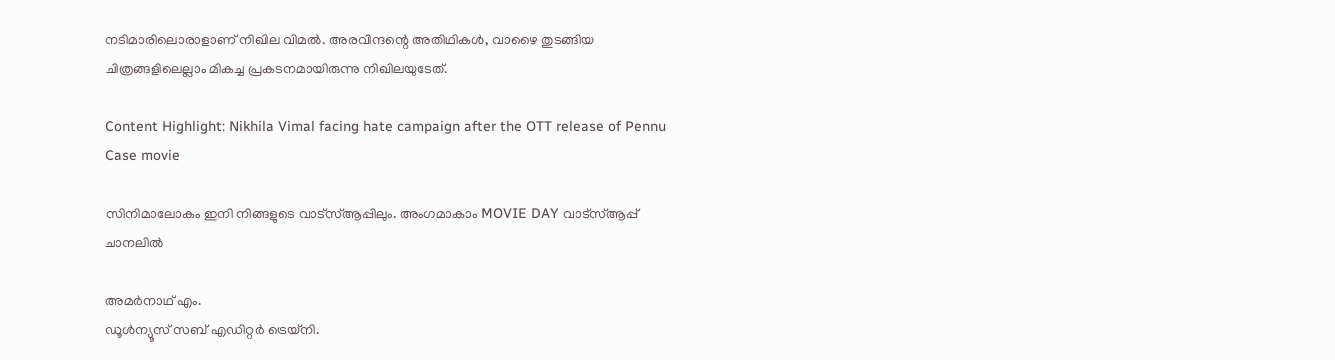നടിമാരിലൊരാളാണ് നിഖില വിമല്‍. അരവിന്ദന്റെ അതിഥികള്‍, വാഴൈ തുടങ്ങിയ ചിത്രങ്ങളിലെല്ലാം മികച്ച പ്രകടനമായിരുന്നു നിഖിലയുടേത്.

Content Highlight: Nikhila Vimal facing hate campaign after the OTT release of Pennu Case movie

സിനിമാലോകം ഇനി നിങ്ങളുടെ വാട്സ്ആപ്പിലും. അംഗമാകാം MOVIE DAY വാട്സ്ആപ്പ് ചാനലിൽ

അമര്‍നാഥ് എം.
ഡൂള്‍ന്യൂസ് സബ് എഡിറ്റര്‍ ട്രെയ്‌നി.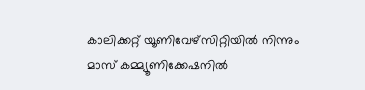കാലിക്കറ്റ് യൂണിവേഴ്‌സിറ്റിയില്‍ നിന്നും മാസ് കമ്മ്യൂണിക്കേഷനില്‍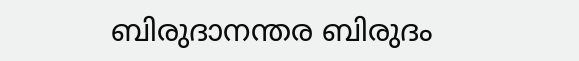ബിരുദാനന്തര ബിരുദം